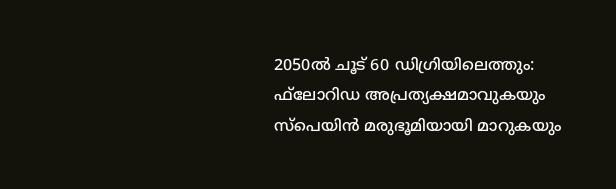2050ല്‍ ചൂട് 60 ഡിഗ്രിയിലെത്തും: ഫ്‌ലോറിഡ അപ്രത്യക്ഷമാവുകയും സ്‌പെയിന്‍ മരുഭൂമിയായി മാറുകയും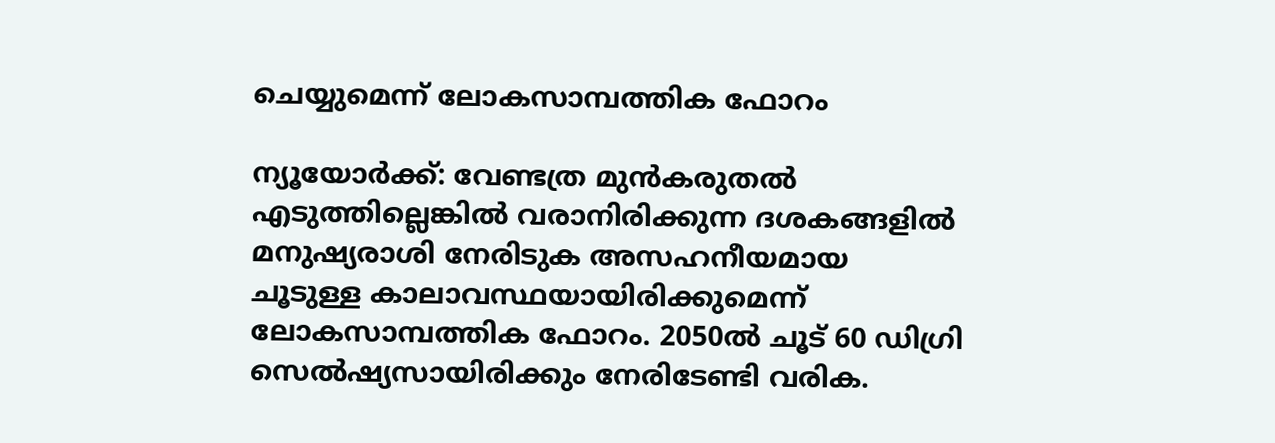ചെയ്യുമെന്ന് ലോകസാമ്പത്തിക ഫോറം

ന്യൂയോര്‍ക്ക്: വേണ്ടത്ര മുന്‍കരുതല്‍ എടുത്തില്ലെങ്കില്‍ വരാനിരിക്കുന്ന ദശകങ്ങളില്‍ മനുഷ്യരാശി നേരിടുക അസഹനീയമായ ചൂടുള്ള കാലാവസ്ഥയായിരിക്കുമെന്ന് ലോകസാമ്പത്തിക ഫോറം. 2050ല്‍ ചൂട് 60 ഡിഗ്രി സെല്‍ഷ്യസായിരിക്കും നേരിടേണ്ടി വരിക.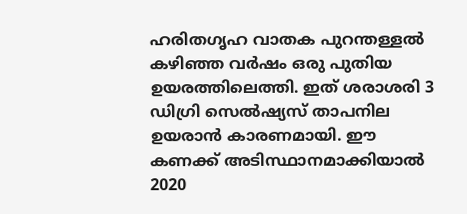ഹരിതഗൃഹ വാതക പുറന്തള്ളല്‍ കഴിഞ്ഞ വര്‍ഷം ഒരു പുതിയ ഉയരത്തിലെത്തി. ഇത് ശരാശരി 3 ഡിഗ്രി സെല്‍ഷ്യസ് താപനില ഉയരാന്‍ കാരണമായി. ഈ കണക്ക് അടിസ്ഥാനമാക്കിയാല്‍ 2020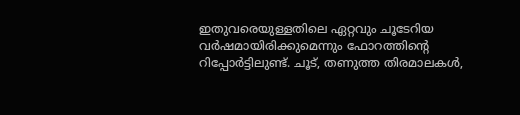ഇതുവരെയുള്ളതിലെ ഏറ്റവും ചൂടേറിയ വര്‍ഷമായിരിക്കുമെന്നും ഫോറത്തിന്റെ റിപ്പോര്‍ട്ടിലുണ്ട്. ചൂട്, തണുത്ത തിരമാലകള്‍,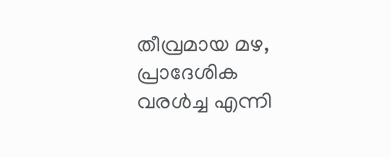തീവ്രമായ മഴ, പ്രാദേശിക വരള്‍ച്ച എന്നി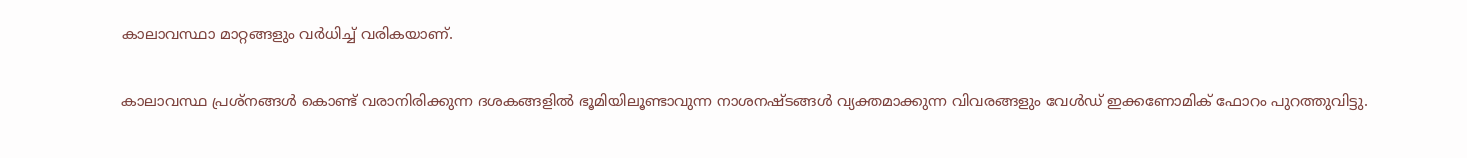കാലാവസ്ഥാ മാറ്റങ്ങളും വര്‍ധിച്ച് വരികയാണ്.

കാലാവസ്ഥ പ്രശ്‌നങ്ങള്‍ കൊണ്ട് വരാനിരിക്കുന്ന ദശകങ്ങളില്‍ ഭൂമിയിലൂണ്ടാവുന്ന നാശനഷ്ടങ്ങള്‍ വ്യക്തമാക്കുന്ന വിവരങ്ങളും വേള്‍ഡ് ഇക്കണോമിക് ഫോറം പുറത്തുവിട്ടു.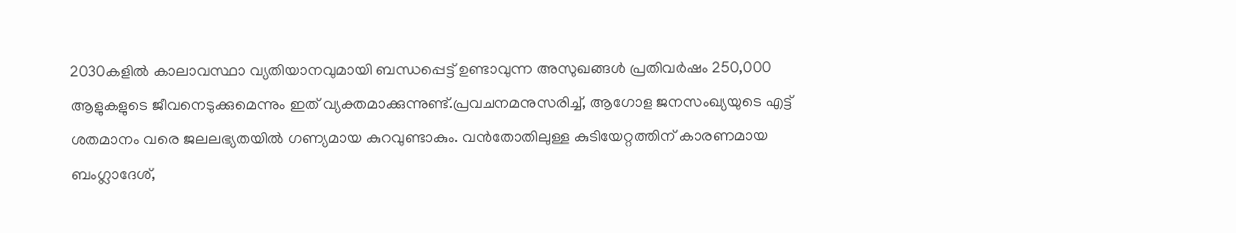2030കളില്‍ കാലാവസ്ഥാ വ്യതിയാനവുമായി ബന്ധപ്പെട്ട് ഉണ്ടാവുന്ന അസുഖങ്ങള്‍ പ്രതിവര്‍ഷം 250,000 ആളുകളുടെ ജീവനെടുക്കുമെന്നും ഇത് വ്യക്തമാക്കുന്നുണ്ട്.പ്രവചനമനുസരിച്ച്, ആഗോള ജനസംഖ്യയുടെ എട്ട് ശതമാനം വരെ ജലലഭ്യതയില്‍ ഗണ്യമായ കുറവുണ്ടാകും. വന്‍തോതിലുള്ള കുടിയേറ്റത്തിന് കാരണമായ ബംഗ്ലാദേശ്,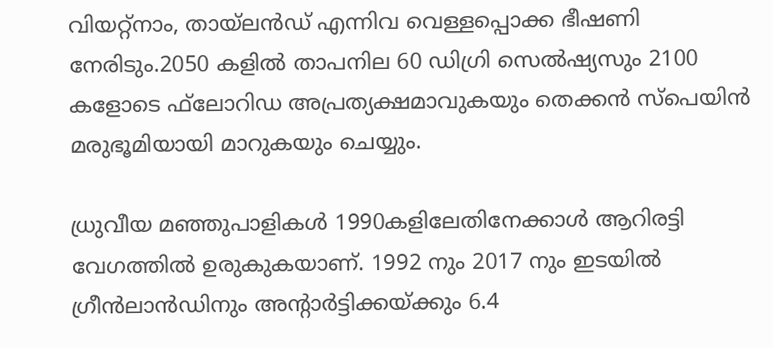വിയറ്റ്‌നാം, തായ്ലന്‍ഡ് എന്നിവ വെള്ളപ്പൊക്ക ഭീഷണി നേരിടും.2050 കളില്‍ താപനില 60 ഡിഗ്രി സെല്‍ഷ്യസും 2100 കളോടെ ഫ്‌ലോറിഡ അപ്രത്യക്ഷമാവുകയും തെക്കന്‍ സ്‌പെയിന്‍ മരുഭൂമിയായി മാറുകയും ചെയ്യും.

ധ്രുവീയ മഞ്ഞുപാളികള്‍ 1990കളിലേതിനേക്കാള്‍ ആറിരട്ടി വേഗത്തില്‍ ഉരുകുകയാണ്. 1992 നും 2017 നും ഇടയില്‍ ഗ്രീന്‍ലാന്‍ഡിനും അന്റാര്‍ട്ടിക്കയ്ക്കും 6.4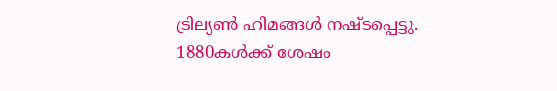ട്രില്യണ്‍ ഹിമങ്ങള്‍ നഷ്ടപ്പെട്ടു. 1880കള്‍ക്ക് ശേഷം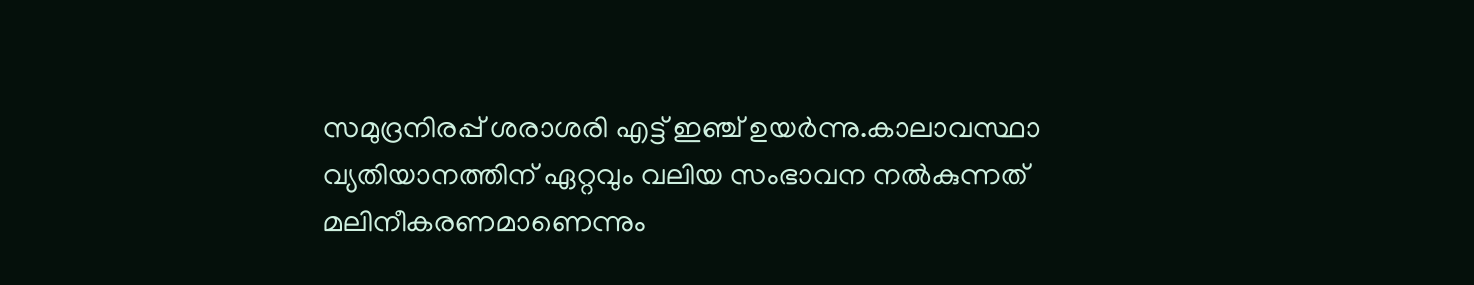സമുദ്രനിരപ്പ് ശരാശരി എട്ട് ഇഞ്ച് ഉയര്‍ന്നു.കാലാവസ്ഥാ വ്യതിയാനത്തിന് ഏറ്റവും വലിയ സംഭാവന നല്‍കുന്നത് മലിനീകരണമാണെന്നും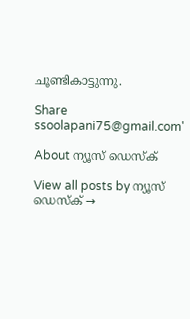ചൂണ്ടികാട്ടുന്നു.

Share
ssoolapani75@gmail.com'

About ന്യൂസ് ഡെസ്ക്

View all posts by ന്യൂസ് ഡെസ്ക് →